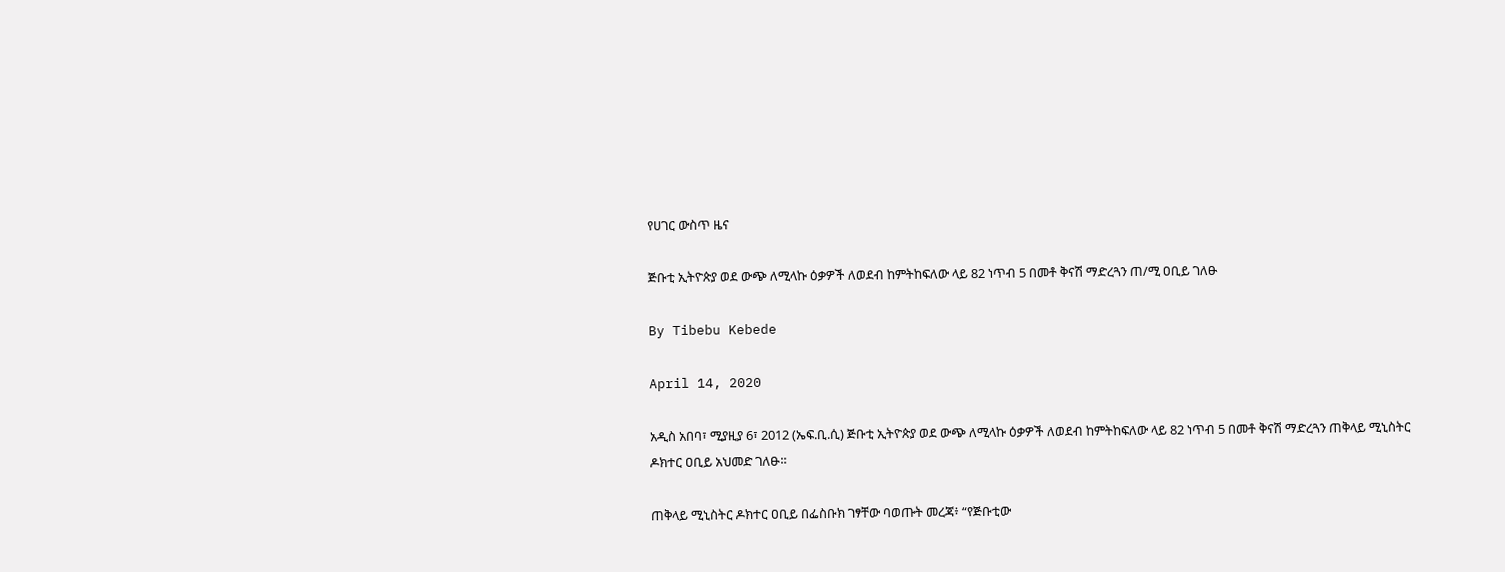የሀገር ውስጥ ዜና

ጅቡቲ ኢትዮጵያ ወደ ውጭ ለሚላኩ ዕቃዎች ለወደብ ከምትከፍለው ላይ 82 ነጥብ 5 በመቶ ቅናሽ ማድረጓን ጠ/ሚ ዐቢይ ገለፁ

By Tibebu Kebede

April 14, 2020

አዲስ አበባ፣ ሚያዚያ 6፣ 2012 (ኤፍ.ቢ.ሲ) ጅቡቲ ኢትዮጵያ ወደ ውጭ ለሚላኩ ዕቃዎች ለወደብ ከምትከፍለው ላይ 82 ነጥብ 5 በመቶ ቅናሽ ማድረጓን ጠቅላይ ሚኒስትር ዶክተር ዐቢይ አህመድ ገለፁ።

ጠቅላይ ሚኒስትር ዶክተር ዐቢይ በፌስቡክ ገፃቸው ባወጡት መረጃ፥ “የጅቡቲው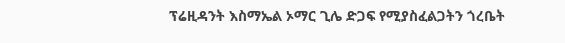ፕሬዚዳንት እስማኤል ኦማር ጊሌ ድጋፍ የሚያስፈልጋትን ጎረቤት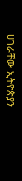ሀገራቸው ኢትዮጵያን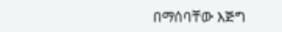በማሰባቸው እጅግ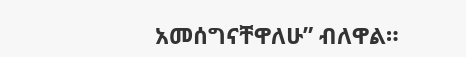አመሰግናቸዋለሁ” ብለዋል።